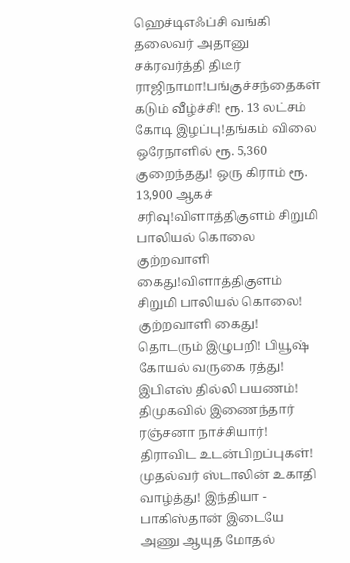ஹெச்டிஎஃப்சி வங்கி தலைவர் அதானு சக்ரவர்த்தி திடீர் ராஜிநாமா!பங்குச்சந்தைகள் கடும் வீழ்ச்சி! ரூ. 13 லட்சம் கோடி இழப்பு!தங்கம் விலை ஒரேநாளில் ரூ. 5,360 குறைந்தது! ஒரு கிராம் ரூ. 13,900 ஆகச் சரிவு!விளாத்திகுளம் சிறுமி பாலியல் கொலை குற்றவாளி கைது!விளாத்திகுளம் சிறுமி பாலியல் கொலை! குற்றவாளி கைது! தொடரும் இழுபறி! பியூஷ் கோயல் வருகை ரத்து! இபிஎஸ் தில்லி பயணம்! திமுகவில் இணைந்தார் ரஞ்சனா நாச்சியார்! திராவிட உடன்பிறப்புகள்! முதல்வர் ஸ்டாலின் உகாதி வாழ்த்து! இந்தியா - பாகிஸ்தான் இடையே அணு ஆயுத மோதல்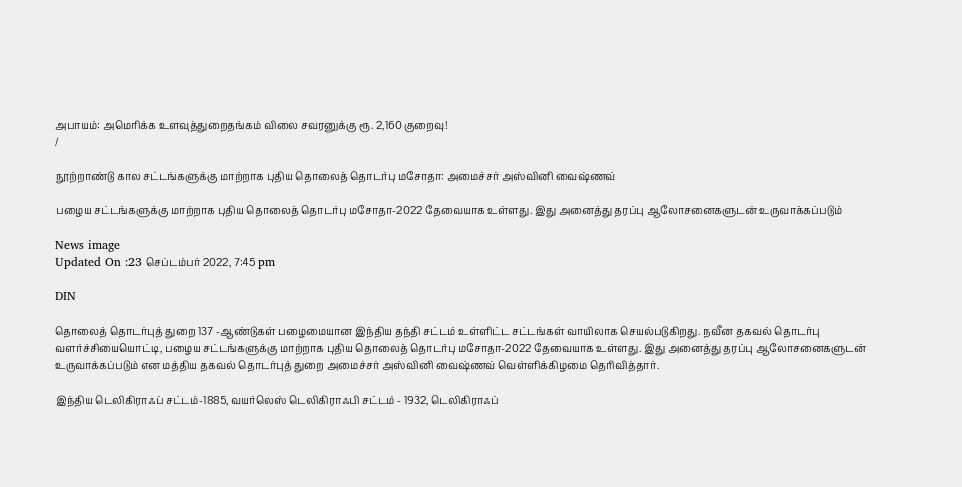அபாயம்: அமெரிக்க உளவுத்துறைதங்கம் விலை சவரனுக்கு ரூ. 2,160 குறைவு!
/

நூற்றாண்டு கால சட்டங்களுக்கு மாற்றாக புதிய தொலைத் தொடர்பு மசோதா: அமைச்சர் அஸ்வினி வைஷ்ணவ்

பழைய சட்டங்களுக்கு மாற்றாக புதிய தொலைத் தொடர்பு மசோதா-2022 தேவையாக உள்ளது. இது அனைத்து தரப்பு ஆலோசனைகளுடன் உருவாக்கப்படும்

News image
Updated On :23 செப்டம்பர் 2022, 7:45 pm

DIN

தொலைத் தொடர்புத் துறை 137 -ஆண்டுகள் பழைமையான இந்திய தந்தி சட்டம் உள்ளிட்ட சட்டங்கள் வாயிலாக செயல்படுகிறது. நவீன தகவல் தொடர்பு வளர்ச்சியையொட்டி, பழைய சட்டங்களுக்கு மாற்றாக புதிய தொலைத் தொடர்பு மசோதா-2022 தேவையாக உள்ளது. இது அனைத்து தரப்பு ஆலோசனைகளுடன் உருவாக்கப்படும் என மத்திய தகவல் தொடர்புத் துறை அமைச்சர் அஸ்வினி வைஷ்ணவ் வெள்ளிக்கிழமை தெரிவித்தார்.

இந்திய டெலிகிராஃப் சட்டம்-1885, வயர்லெஸ் டெலிகிராஃபி சட்டம் - 1932, டெலிகிராஃப்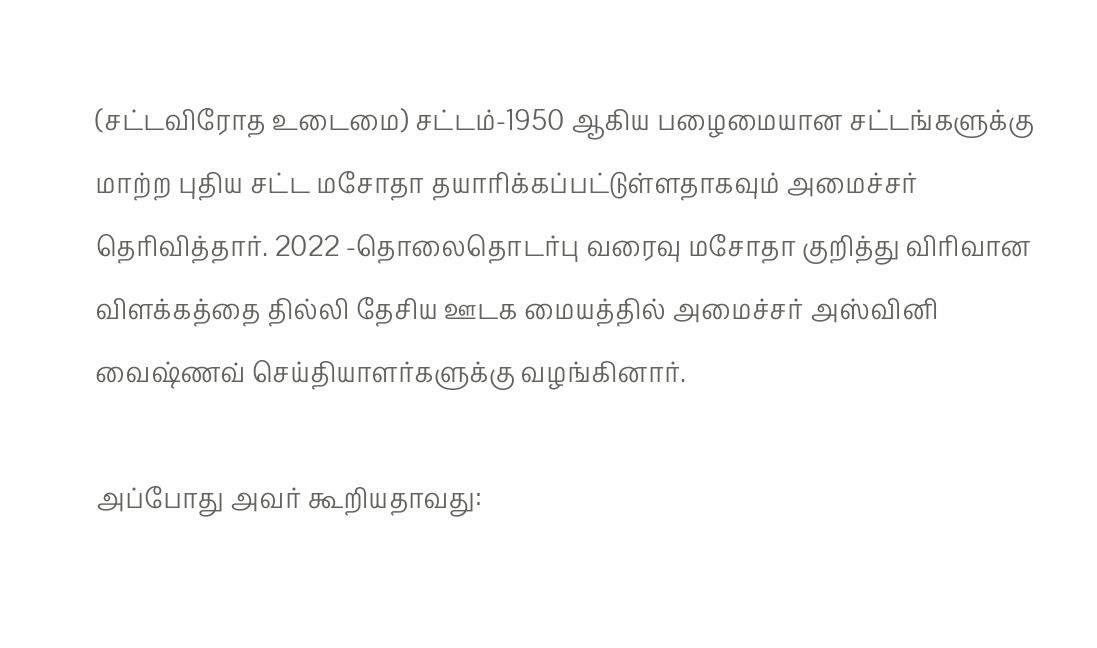(சட்டவிரோத உடைமை) சட்டம்-1950 ஆகிய பழைமையான சட்டங்களுக்கு மாற்ற புதிய சட்ட மசோதா தயாரிக்கப்பட்டுள்ளதாகவும் அமைச்சர் தெரிவித்தார். 2022 -தொலைதொடர்பு வரைவு மசோதா குறித்து விரிவான விளக்கத்தை தில்லி தேசிய ஊடக மையத்தில் அமைச்சர் அஸ்வினி வைஷ்ணவ் செய்தியாளர்களுக்கு வழங்கினார்.

அப்போது அவர் கூறியதாவது: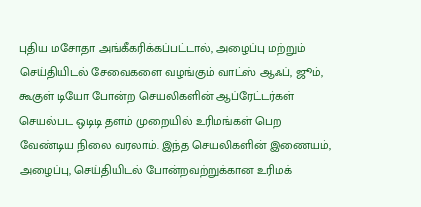புதிய மசோதா அங்கீகரிக்கப்பட்டால், அழைப்பு மற்றும் செய்தியிடல் சேவைகளை வழங்கும் வாட்ஸ் ஆஃப், ஜூம், கூகுள் டியோ போன்ற செயலிகளின் ஆப்ரேட்டர்கள் செயல்பட ஒடிடி தளம் முறையில் உரிமங்கள் பெற வேண்டிய நிலை வரலாம். இந்த செயலிகளின் இணையம், அழைப்பு, செய்தியிடல் போன்றவற்றுக்கான உரிமக்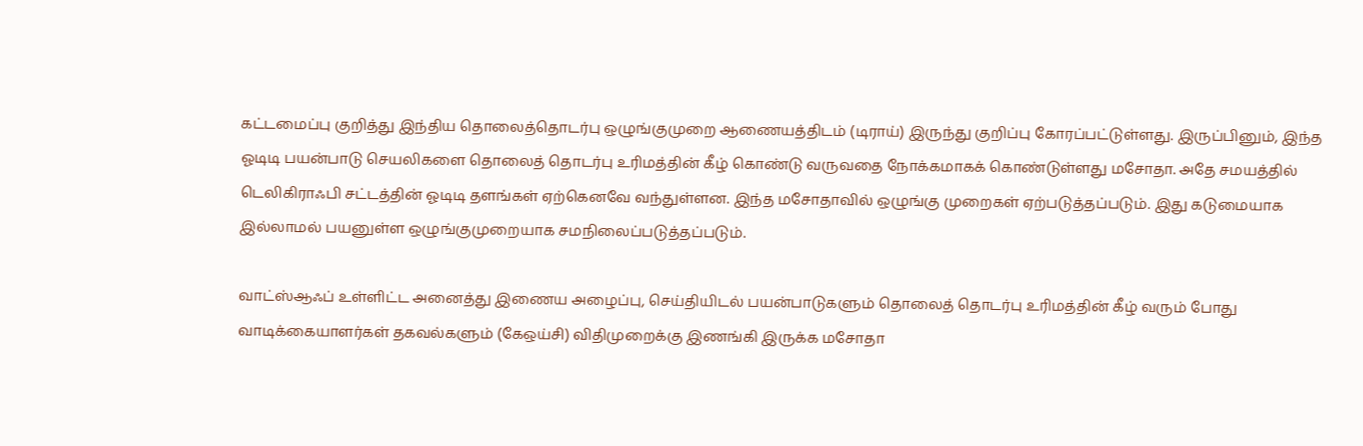கட்டமைப்பு குறித்து இந்திய தொலைத்தொடர்பு ஒழுங்குமுறை ஆணையத்திடம் (டிராய்) இருந்து குறிப்பு கோரப்பட்டுள்ளது. இருப்பினும், இந்த ஓடிடி பயன்பாடு செயலிகளை தொலைத் தொடர்பு உரிமத்தின் கீழ் கொண்டு வருவதை நோக்கமாகக் கொண்டுள்ளது மசோதா. அதே சமயத்தில் டெலிகிராஃபி சட்டத்தின் ஓடிடி தளங்கள் ஏற்கெனவே வந்துள்ளன. இந்த மசோதாவில் ஒழுங்கு முறைகள் ஏற்படுத்தப்படும். இது கடுமையாக இல்லாமல் பயனுள்ள ஒழுங்குமுறையாக சமநிலைப்படுத்தப்படும்.

வாட்ஸ்ஆஃப் உள்ளிட்ட அனைத்து இணைய அழைப்பு, செய்தியிடல் பயன்பாடுகளும் தொலைத் தொடர்பு உரிமத்தின் கீழ் வரும் போது வாடிக்கையாளர்கள் தகவல்களும் (கேஒய்சி) விதிமுறைக்கு இணங்கி இருக்க மசோதா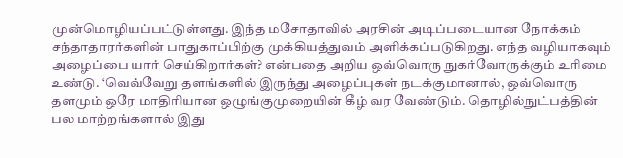முன்மொழியப்பட்டுள்ளது. இந்த மசோதாவில் அரசின் அடிப்படையான நோக்கம் சந்தாதாரர்களின் பாதுகாப்பிற்கு முக்கியத்துவம் அளிக்கப்படுகிறது. எந்த வழியாகவும் அழைப்பை யார் செய்கிறார்கள்? என்பதை அறிய ஒவ்வொரு நுகர்வோருக்கும் உரிமை உண்டு. ‘வெவ்வேறு தளங்களில் இருந்து அழைப்புகள் நடக்குமானால், ஒவ்வொரு தளமும் ஒரே மாதிரியான ஒழுங்குமுறையின் கீழ் வர வேண்டும். தொழில்நுட்பத்தின் பல மாற்றங்களால் இது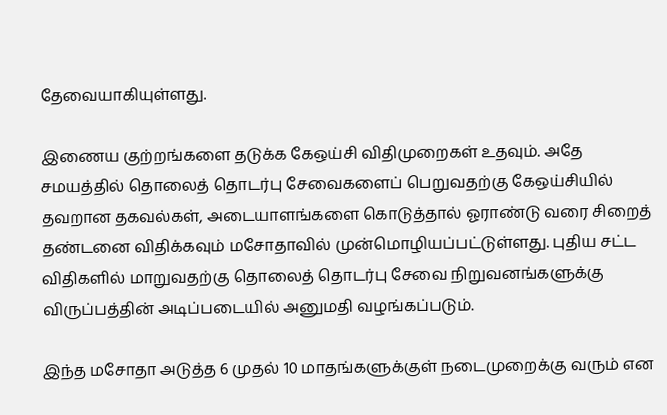தேவையாகியுள்ளது.

இணைய குற்றங்களை தடுக்க கேஒய்சி விதிமுறைகள் உதவும். அதே சமயத்தில் தொலைத் தொடர்பு சேவைகளைப் பெறுவதற்கு கேஒய்சியில் தவறான தகவல்கள், அடையாளங்களை கொடுத்தால் ஓராண்டு வரை சிறைத் தண்டனை விதிக்கவும் மசோதாவில் முன்மொழியப்பட்டுள்ளது. புதிய சட்ட விதிகளில் மாறுவதற்கு தொலைத் தொடர்பு சேவை நிறுவனங்களுக்கு விருப்பத்தின் அடிப்படையில் அனுமதி வழங்கப்படும்.

இந்த மசோதா அடுத்த 6 முதல் 10 மாதங்களுக்குள் நடைமுறைக்கு வரும் என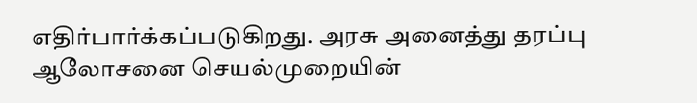எதிர்பார்க்கப்படுகிறது. அரசு அனைத்து தரப்பு ஆலோசனை செயல்முறையின்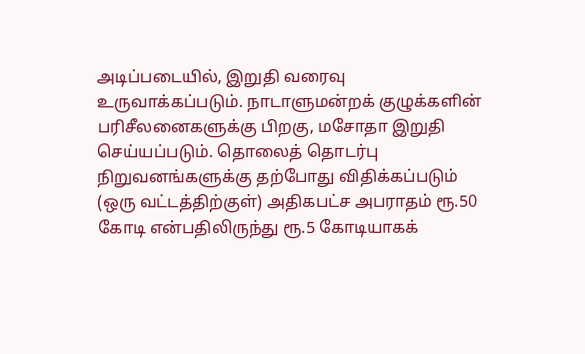அடிப்படையில், இறுதி வரைவு உருவாக்கப்படும். நாடாளுமன்றக் குழுக்களின் பரிசீலனைகளுக்கு பிறகு, மசோதா இறுதி செய்யப்படும். தொலைத் தொடர்பு நிறுவனங்களுக்கு தற்போது விதிக்கப்படும் (ஒரு வட்டத்திற்குள்) அதிகபட்ச அபராதம் ரூ.50 கோடி என்பதிலிருந்து ரூ.5 கோடியாகக்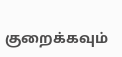குறைக்கவும்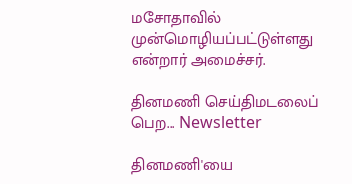மசோதாவில் முன்மொழியப்பட்டுள்ளது என்றார் அமைச்சர்.

தினமணி செய்திமடலைப் பெற... Newsletter

தினமணி'யை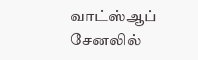வாட்ஸ்ஆப் சேனலில்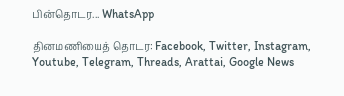பின்தொடர... WhatsApp

தினமணியைத் தொடர: Facebook, Twitter, Instagram, Youtube, Telegram, Threads, Arattai, Google News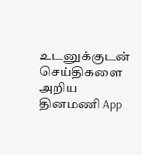உடனுக்குடன் செய்திகளை அறிய தினமணி App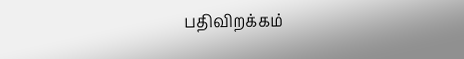பதிவிறக்கம்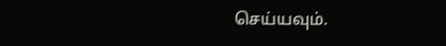செய்யவும்.